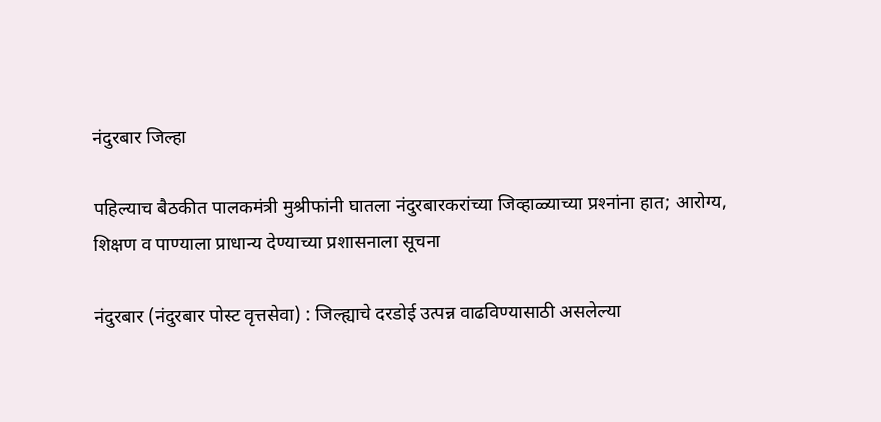नंदुरबार जिल्हा

पहिल्‍याच बैठकीत पालकमंत्री मुश्रीफांनी घातला नंदुरबारकरांच्‍या जिव्‍हाळ्‍याच्‍या प्रश्‍नांना हात; आरोग्य, शिक्षण व पाण्याला प्राधान्य देण्‍याच्‍या प्रशासनाला सूचना

नंदुरबार (नंदुरबार पोस्‍ट वृत्तसेवा) : जिल्ह्याचे दरडोई उत्पन्न वाढविण्यासाठी असलेल्या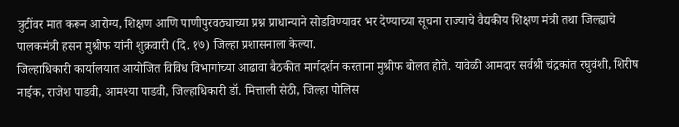त्रुटींवर मात करून आरोग्य, शिक्षण आणि पाणीपुरवठ्याच्या प्रश्न प्राधान्याने सोडविण्यावर भर देण्याच्या सूचना राज्याचे वैद्यकीय शिक्षण मंत्री तथा जिल्ह्याचे पालकमंत्री हसन मुश्रीफ यांनी शुक्रवारी (दि. १७) जिल्‍हा प्रशासनाला केल्‍या.
जिल्हाधिकारी कार्यालयात आयोजित विविध विभागांच्या आढावा बैठकीत मार्गदर्शन करताना मुश्रीफ बोलत होते. यावेळी आमदार सर्वश्री चंद्रकांत रघुवंशी, शिरीष नाईक, राजेश पाडवी, आमश्या पाडवी, जिल्हाधिकारी डॉ. मित्ताली सेठी, जिल्हा पोलिस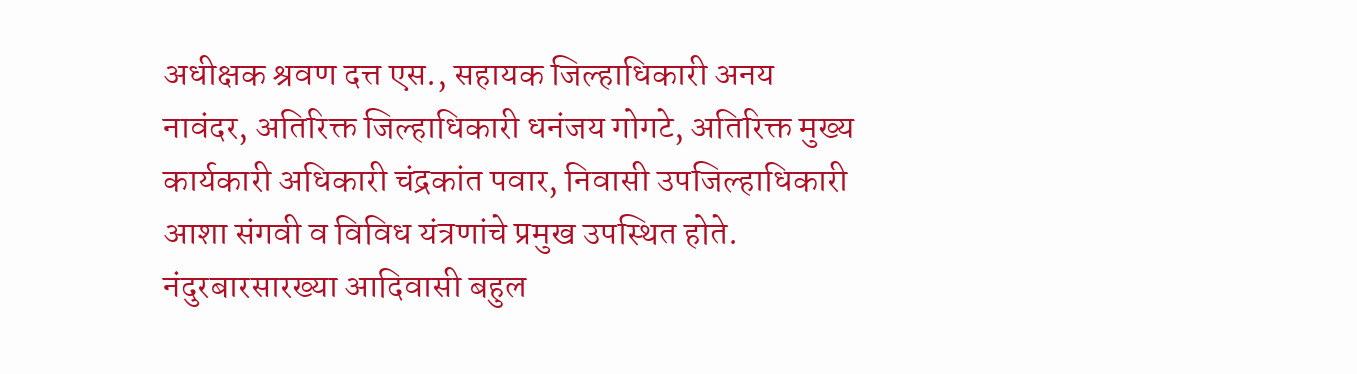अधीक्षक श्रवण दत्त एस., सहायक जिल्हाधिकारी अनय नावंदर, अतिरिक्त जिल्हाधिकारी धनंजय गोगटे, अतिरिक्त मुख्य कार्यकारी अधिकारी चंद्रकांत पवार, निवासी उपजिल्हाधिकारी आशा संगवी व विविध यंत्रणांचे प्रमुख उपस्थित होते.
नंदुरबारसारख्या आदिवासी बहुल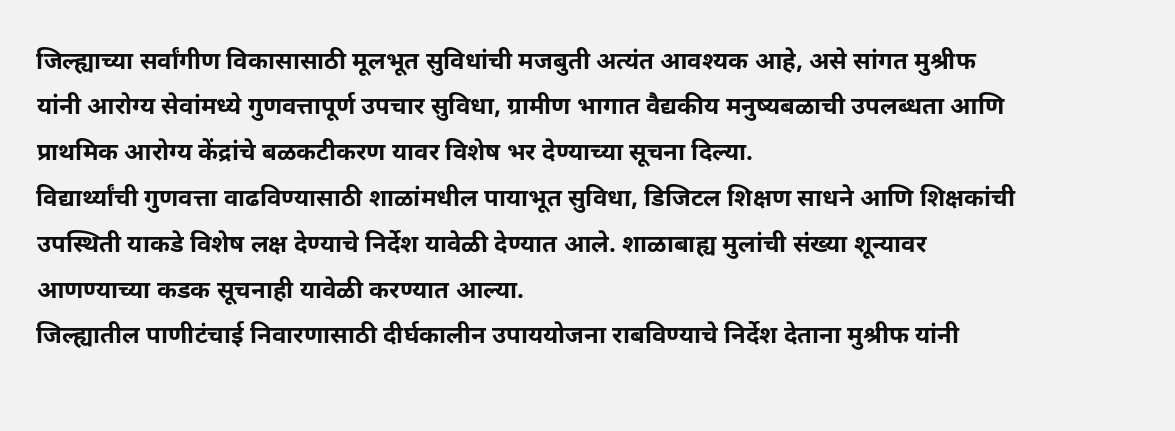जिल्ह्याच्या सर्वांगीण विकासासाठी मूलभूत सुविधांची मजबुती अत्यंत आवश्यक आहे, असे सांगत मुश्रीफ यांनी आरोग्य सेवांमध्ये गुणवत्तापूर्ण उपचार सुविधा, ग्रामीण भागात वैद्यकीय मनुष्यबळाची उपलब्धता आणि प्राथमिक आरोग्य केंद्रांचे बळकटीकरण यावर विशेष भर देण्याच्या सूचना दिल्या.
विद्यार्थ्यांची गुणवत्ता वाढविण्यासाठी शाळांमधील पायाभूत सुविधा, डिजिटल शिक्षण साधने आणि शिक्षकांची उपस्थिती याकडे विशेष लक्ष देण्याचे निर्देश यावेळी देण्यात आले. शाळाबाह्य मुलांची संख्या शून्यावर आणण्याच्‍या कडक सूचनाही यावेळी करण्‍यात आल्‍या.
जिल्ह्यातील पाणीटंचाई निवारणासाठी दीर्घकालीन उपाययोजना राबविण्याचे निर्देश देताना मुश्रीफ यांनी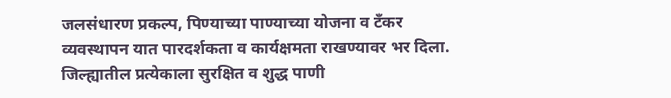जलसंधारण प्रकल्प, पिण्याच्या पाण्याच्या योजना व टँकर व्यवस्थापन यात पारदर्शकता व कार्यक्षमता राखण्यावर भर दिला. जिल्ह्यातील प्रत्येकाला सुरक्षित व शुद्ध पाणी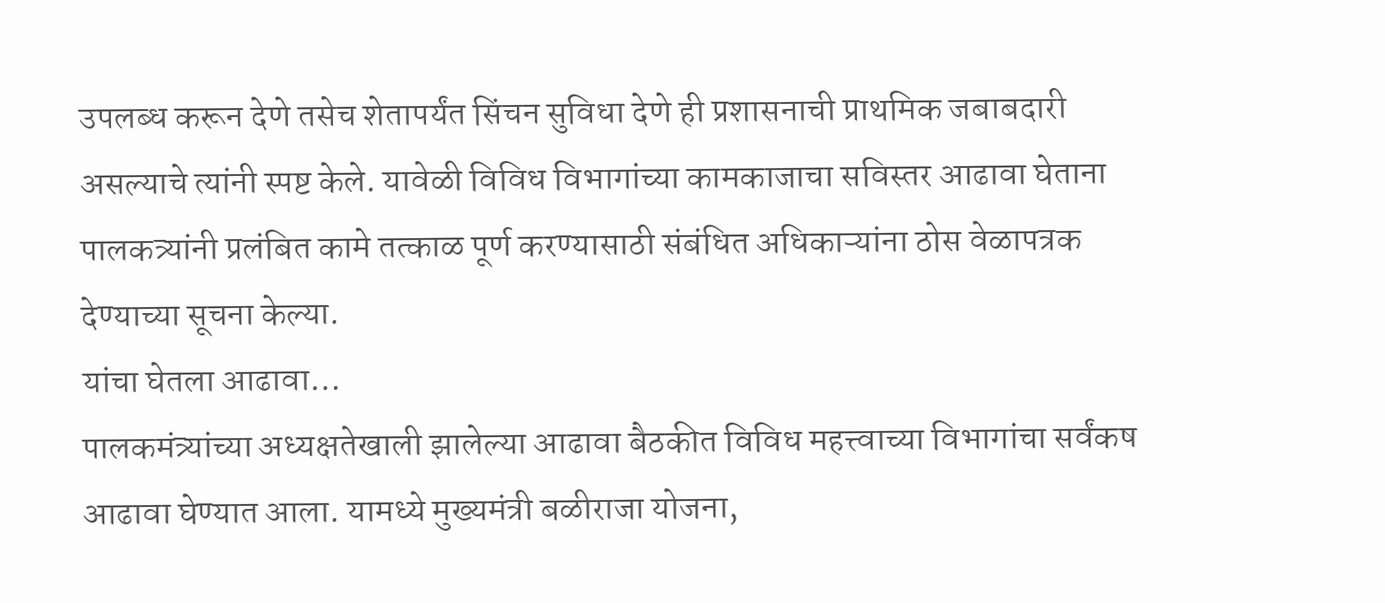उपलब्ध करून देणे तसेच शेतापर्यंत सिंचन सुविधा देणे ही प्रशासनाची प्राथमिक जबाबदारी असल्याचे त्यांनी स्पष्ट केले. यावेळी विविध विभागांच्या कामकाजाचा सविस्तर आढावा घेताना पालकत्र्यांनी प्रलंबित कामे तत्काळ पूर्ण करण्यासाठी संबंधित अधिकाऱ्यांना ठोस वेळापत्रक देण्याच्या सूचना केल्‍या.
यांचा घेतला आढावा…
पालकमंत्र्यांच्या अध्यक्षतेखाली झालेल्या आढावा बैठकीत विविध महत्त्वाच्या विभागांचा सर्वंकष आढावा घेण्यात आला. यामध्ये मुख्यमंत्री बळीराजा योजना,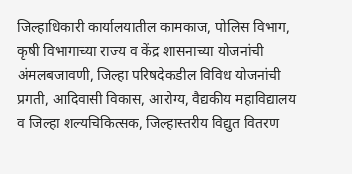जिल्हाधिकारी कार्यालयातील कामकाज, पोलिस विभाग, कृषी विभागाच्या राज्य व केंद्र शासनाच्या योजनांची अंमलबजावणी, जिल्हा परिषदेकडील विविध योजनांची प्रगती, आदिवासी विकास, आरोग्य, वैद्यकीय महाविद्यालय व जिल्हा शल्यचिकित्सक, जिल्हास्तरीय विद्युत वितरण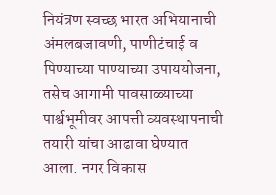नियंत्रण स्वच्छ भारत अभियानाची अंमलबजावणी, पाणीटंचाई व पिण्याच्या पाण्याच्या उपाययोजना, तसेच आगामी पावसाळ्याच्या पार्श्वभूमीवर आपत्ती व्यवस्थापनाची तयारी यांचा आढावा घेण्यात आला. नगर विकास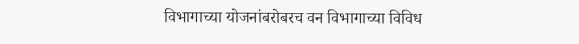विभागाच्या योजनांबरोबरच वन विभागाच्या विविध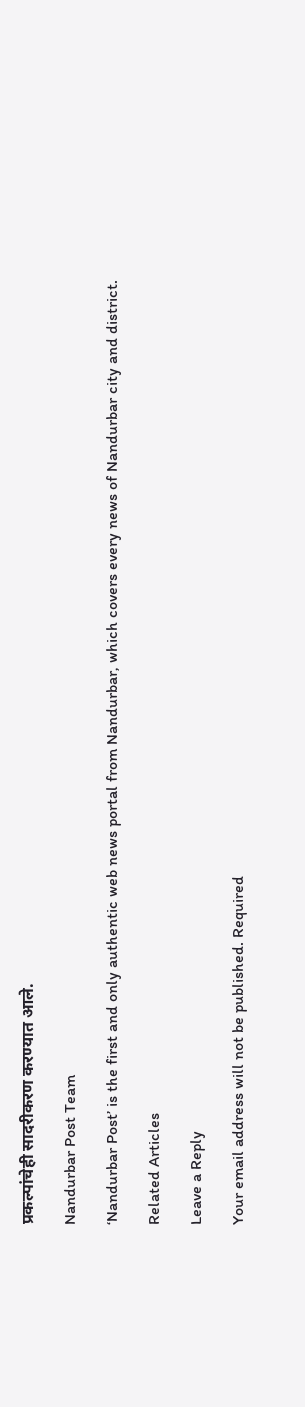प्रकल्पांचेही सादरीकरण करण्यात आले.

Nandurbar Post Team

‘Nandurbar Post’ is the first and only authentic web news portal from Nandurbar, which covers every news of Nandurbar city and district.

Related Articles

Leave a Reply

Your email address will not be published. Required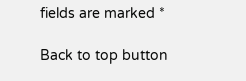fields are marked *

Back to top button